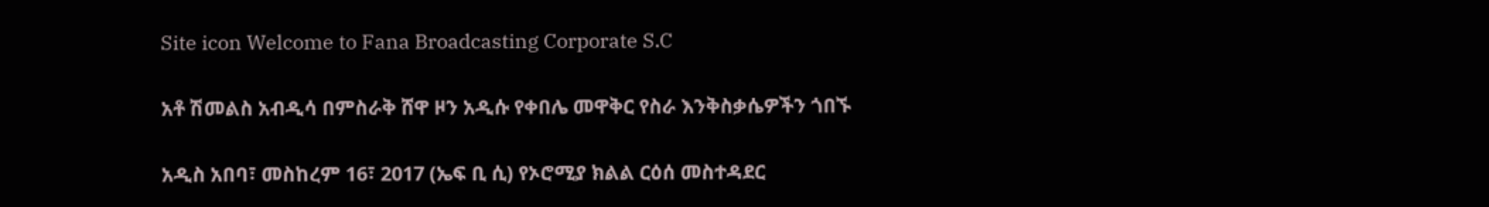Site icon Welcome to Fana Broadcasting Corporate S.C

አቶ ሽመልስ አብዲሳ በምስራቅ ሸዋ ዞን አዲሱ የቀበሌ መዋቅር የስራ እንቅስቃሴዎችን ጎበኙ

አዲስ አበባ፣ መስከረም 16፣ 2017 (ኤፍ ቢ ሲ) የኦሮሚያ ክልል ርዕሰ መስተዳደር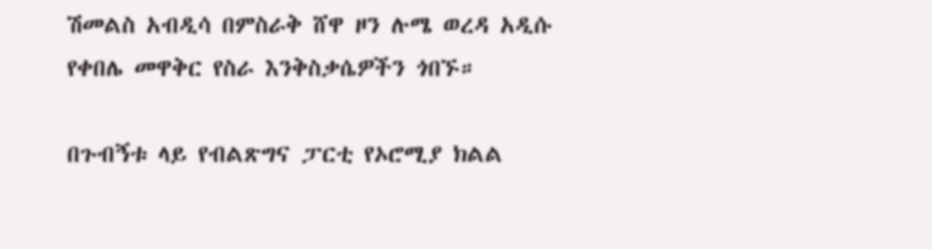ሽመልስ አብዲሳ በምስራቅ ሸዋ ዞን ሉሜ ወረዳ አዲሱ የቀበሌ መዋቅር የስራ እንቅስቃሴዎችን ጎበኙ።

በጉብኝቱ ላይ የብልጽግና ፓርቲ የኦሮሚያ ክልል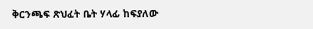ቅርንጫፍ ጽህፈት ቤት ሃላፊ ከፍያለው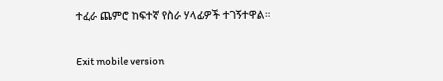ተፈራ ጨምሮ ከፍተኛ የስራ ሃላፊዎች ተገኝተዋል።

Exit mobile version